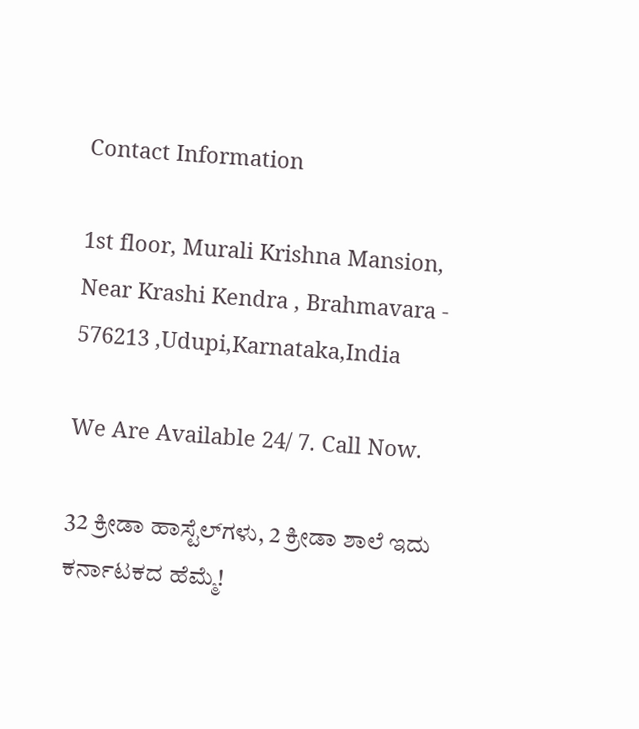Contact Information

1st floor, Murali Krishna Mansion, Near Krashi Kendra , Brahmavara - 576213 ,Udupi,Karnataka,India

We Are Available 24/ 7. Call Now.

32 ಕ್ರೀಡಾ ಹಾಸ್ಟೆಲ್‌ಗಳು, 2 ಕ್ರೀಡಾ ಶಾಲೆ ಇದು ಕರ್ನಾಟಕದ ಹೆಮ್ಮೆ!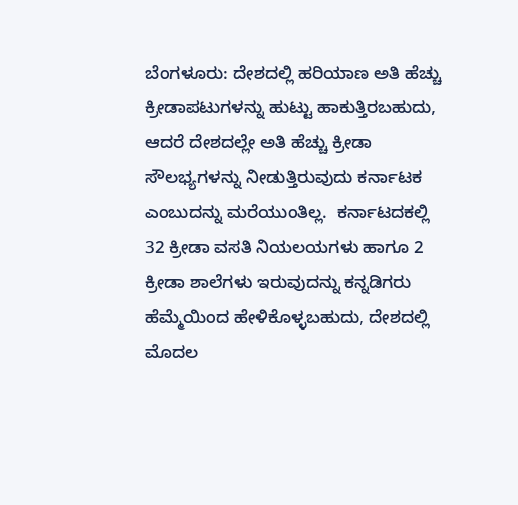ಬೆಂಗಳೂರು: ದೇಶದಲ್ಲಿ ಹರಿಯಾಣ ಅತಿ ಹೆಚ್ಚು ಕ್ರೀಡಾಪಟುಗಳನ್ನು ಹುಟ್ಟು ಹಾಕುತ್ತಿರಬಹುದು, ಆದರೆ ದೇಶದಲ್ಲೇ ಅತಿ ಹೆಚ್ಚು ಕ್ರೀಡಾ ಸೌಲಭ್ಯಗಳನ್ನು ನೀಡುತ್ತಿರುವುದು ಕರ್ನಾಟಕ ಎಂಬುದನ್ನು ಮರೆಯುಂತಿಲ್ಲ.  ಕರ್ನಾಟದಕಲ್ಲಿ 32 ಕ್ರೀಡಾ ವಸತಿ ನಿಯಲಯಗಳು ಹಾಗೂ 2 ಕ್ರೀಡಾ ಶಾಲೆಗಳು ಇರುವುದನ್ನು ಕನ್ನಡಿಗರು ಹೆಮ್ಮೆಯಿಂದ ಹೇಳಿಕೊಳ್ಳಬಹುದು, ದೇಶದಲ್ಲಿ ಮೊದಲ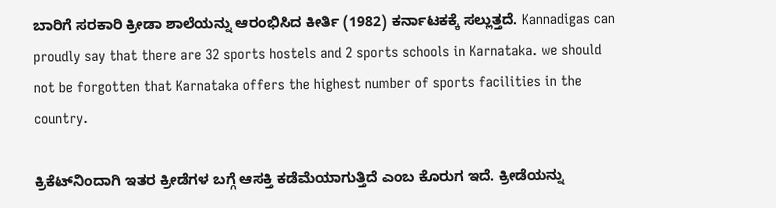ಬಾರಿಗೆ ಸರಕಾರಿ ಕ್ರೀಡಾ ಶಾಲೆಯನ್ನು ಆರಂಭಿಸಿದ ಕೀರ್ತಿ (1982) ಕರ್ನಾಟಕಕ್ಕೆ ಸಲ್ಲುತ್ತದೆ. Kannadigas can proudly say that there are 32 sports hostels and 2 sports schools in Karnataka. we should not be forgotten that Karnataka offers the highest number of sports facilities in the country.

ಕ್ರಿಕೆಟ್‌ನಿಂದಾಗಿ ಇತರ ಕ್ರೀಡೆಗಳ ಬಗ್ಗೆ ಆಸಕ್ತಿ ಕಡೆಮೆಯಾಗುತ್ತಿದೆ ಎಂಬ ಕೊರುಗ ಇದೆ. ಕ್ರೀಡೆಯನ್ನು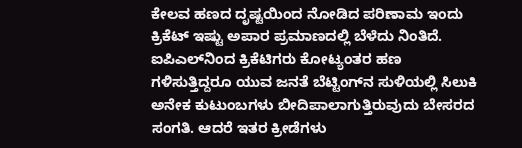ಕೇಲವ ಹಣದ ದೃಷ್ಟಯಿಂದ ನೋಡಿದ ಪರಿಣಾಮ ಇಂದು ಕ್ರಿಕೆಟ್‌ ಇಷ್ಟು ಅಪಾರ ಪ್ರಮಾಣದಲ್ಲಿ ಬೆಳೆದು ನಿಂತಿದೆ. ಐಪಿಎಲ್‌ನಿಂದ ಕ್ರಿಕೆಟಿಗರು ಕೋಟ್ಯಂತರ ಹಣ ಗಳಿಸುತ್ತಿದ್ದರೂ ಯುವ ಜನತೆ ಬೆಟ್ಟಿಂಗ್‌ನ ಸುಳಿಯಲ್ಲಿ ಸಿಲುಕಿ ಅನೇಕ ಕುಟುಂಬಗಳು ಬೀದಿಪಾಲಾಗುತ್ತಿರುವುದು ಬೇಸರದ ಸಂಗತಿ. ಆದರೆ ಇತರ ಕ್ರೀಡೆಗಳು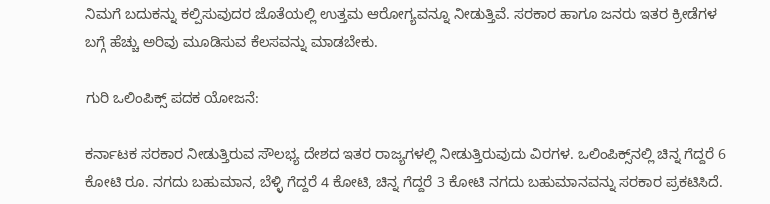ನಿಮಗೆ ಬದುಕನ್ನು ಕಲ್ಪಿಸುವುದರ ಜೊತೆಯಲ್ಲಿ ಉತ್ತಮ ಆರೋಗ್ಯವನ್ನೂ ನೀಡುತ್ತಿವೆ. ಸರಕಾರ ಹಾಗೂ ಜನರು ಇತರ ಕ್ರೀಡೆಗಳ ಬಗ್ಗೆ ಹೆಚ್ಚು ಅರಿವು ಮೂಡಿಸುವ ಕೆಲಸವನ್ನು ಮಾಡಬೇಕು.

ಗುರಿ ಒಲಿಂಪಿಕ್ಸ್‌‌ ಪದಕ ಯೋಜನೆ:

ಕರ್ನಾಟಕ ಸರಕಾರ ನೀಡುತ್ತಿರುವ ಸೌಲಭ್ಯ ದೇಶದ ಇತರ ರಾಜ್ಯಗಳಲ್ಲಿ ನೀಡುತ್ತಿರುವುದು ವಿರಗಳ. ಒಲಿಂಪಿಕ್ಸ್‌ನಲ್ಲಿ ಚಿನ್ನ ಗೆದ್ದರೆ 6 ಕೋಟಿ ರೂ. ನಗದು ಬಹುಮಾನ, ಬೆಳ್ಳಿ ಗೆದ್ದರೆ 4 ಕೋಟಿ, ಚಿನ್ನ ಗೆದ್ದರೆ 3 ಕೋಟಿ ನಗದು ಬಹುಮಾನವನ್ನು ಸರಕಾರ ಪ್ರಕಟಿಸಿದೆ.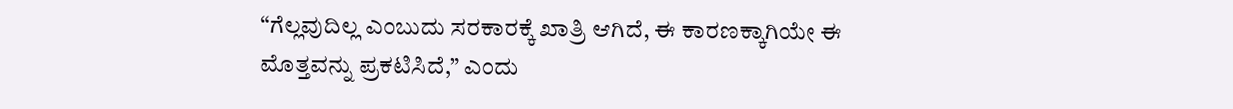“ಗೆಲ್ಲವುದಿಲ್ಲ ಎಂಬುದು ಸರಕಾರಕ್ಕೆ ಖಾತ್ರಿ ಆಗಿದೆ, ಈ ಕಾರಣಕ್ಕಾಗಿಯೇ ಈ ಮೊತ್ತವನ್ನು ಪ್ರಕಟಿಸಿದೆ,” ಎಂದು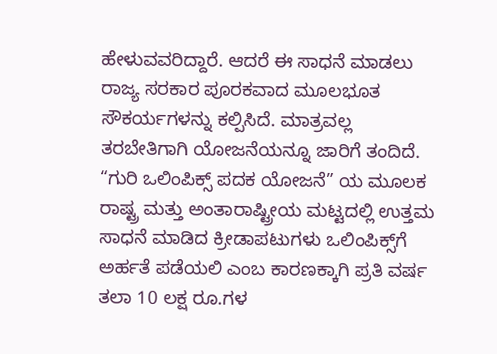ಹೇಳುವವರಿದ್ದಾರೆ. ಆದರೆ ಈ ಸಾಧನೆ ಮಾಡಲು ರಾಜ್ಯ ಸರಕಾರ ಪೂರಕವಾದ ಮೂಲಭೂತ ಸೌಕರ್ಯಗಳನ್ನು ಕಲ್ಪಿಸಿದೆ. ಮಾತ್ರವಲ್ಲ ತರಬೇತಿಗಾಗಿ ಯೋಜನೆಯನ್ನೂ ಜಾರಿಗೆ ತಂದಿದೆ. “ಗುರಿ ಒಲಿಂಪಿಕ್ಸ್‌ ಪದಕ ಯೋಜನೆ” ಯ ಮೂಲಕ ರಾಷ್ಟ್ರ ಮತ್ತು ಅಂತಾರಾಷ್ಟ್ರೀಯ ಮಟ್ಟದಲ್ಲಿ ಉತ್ತಮ ಸಾಧನೆ ಮಾಡಿದ ಕ್ರೀಡಾಪಟುಗಳು ಒಲಿಂಪಿಕ್ಸ್‌ಗೆ ಅರ್ಹತೆ ಪಡೆಯಲಿ ಎಂಬ ಕಾರಣಕ್ಕಾಗಿ ಪ್ರತಿ ವರ್ಷ ತಲಾ 10 ಲಕ್ಷ ರೂ.ಗಳ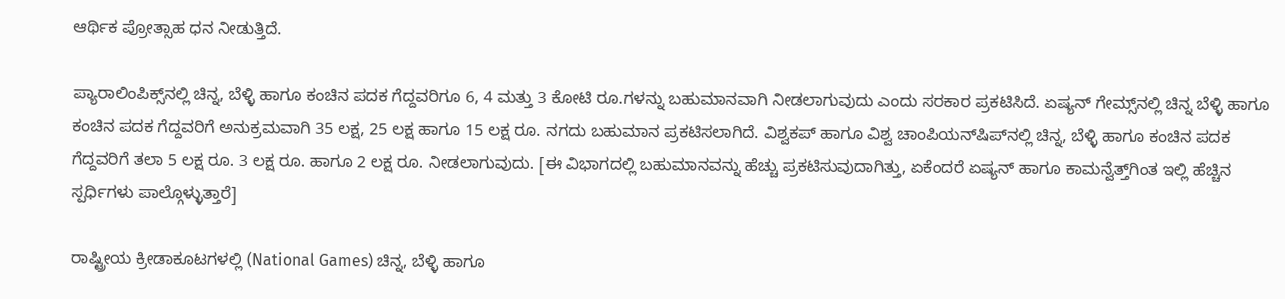ಆರ್ಥಿಕ ಪ್ರೋತ್ಸಾಹ ಧನ ನೀಡುತ್ತಿದೆ.

ಪ್ಯಾರಾಲಿಂಪಿಕ್ಸ್‌ನಲ್ಲಿ ಚಿನ್ನ, ಬೆಳ್ಳಿ ಹಾಗೂ ಕಂಚಿನ ಪದಕ ಗೆದ್ದವರಿಗೂ 6, 4 ಮತ್ತು 3 ಕೋಟಿ ರೂ.ಗಳನ್ನು ಬಹುಮಾನವಾಗಿ ನೀಡಲಾಗುವುದು ಎಂದು ಸರಕಾರ ಪ್ರಕಟಿಸಿದೆ. ಏಷ್ಯನ್‌ ಗೇಮ್ಸ್‌ನಲ್ಲಿ ಚಿನ್ನ ಬೆಳ್ಳಿ ಹಾಗೂ ಕಂಚಿನ ಪದಕ ಗೆದ್ದವರಿಗೆ ಅನುಕ್ರಮವಾಗಿ 35 ಲಕ್ಷ, 25 ಲಕ್ಷ ಹಾಗೂ 15 ಲಕ್ಷ ರೂ. ನಗದು ಬಹುಮಾನ ಪ್ರಕಟಿಸಲಾಗಿದೆ. ವಿಶ್ವಕಪ್‌ ಹಾಗೂ ವಿಶ್ವ ಚಾಂಪಿಯನ್‌ಷಿಪ್‌ನಲ್ಲಿ ಚಿನ್ನ, ಬೆಳ್ಳಿ ಹಾಗೂ ಕಂಚಿನ ಪದಕ ಗೆದ್ದವರಿಗೆ ತಲಾ 5 ಲಕ್ಷ ರೂ. 3 ಲಕ್ಷ ರೂ. ಹಾಗೂ 2 ಲಕ್ಷ ರೂ. ನೀಡಲಾಗುವುದು. [ಈ ವಿಭಾಗದಲ್ಲಿ ಬಹುಮಾನವನ್ನು ಹೆಚ್ಚು ಪ್ರಕಟಿಸುವುದಾಗಿತ್ತು, ಏಕೆಂದರೆ ಏಷ್ಯನ್‌ ಹಾಗೂ ಕಾಮನ್ವೆತ್ತ್‌ಗಿಂತ ಇಲ್ಲಿ ಹೆಚ್ಚಿನ ಸ್ಪರ್ಧಿಗಳು ಪಾಲ್ಗೊಳ್ಳುತ್ತಾರೆ]

ರಾಷ್ಟ್ರೀಯ ಕ್ರೀಡಾಕೂಟಗಳಲ್ಲಿ (National Games) ಚಿನ್ನ, ಬೆಳ್ಳಿ ಹಾಗೂ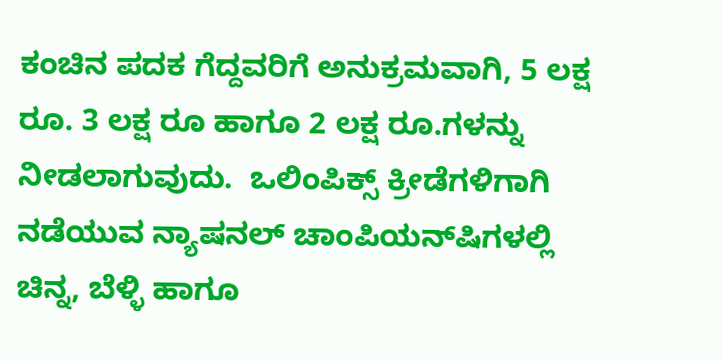ಕಂಚಿನ ಪದಕ ಗೆದ್ದವರಿಗೆ ಅನುಕ್ರಮವಾಗಿ, 5 ಲಕ್ಷ ರೂ. 3 ಲಕ್ಷ ರೂ ಹಾಗೂ 2 ಲಕ್ಷ ರೂ.ಗಳನ್ನು ನೀಡಲಾಗುವುದು.  ಒಲಿಂಪಿಕ್ಸ್‌ ಕ್ರೀಡೆಗಳಿಗಾಗಿ ನಡೆಯುವ ನ್ಯಾಷನಲ್‌ ಚಾಂಪಿಯನ್‌ಷಿಗಳಲ್ಲಿ ಚಿನ್ನ, ಬೆಳ್ಳಿ ಹಾಗೂ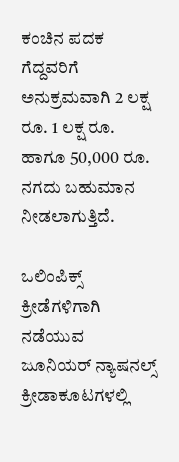ಕಂಚಿನ ಪದಕ ಗೆದ್ದವರಿಗೆ ಅನುಕ್ರಮವಾಗಿ 2 ಲಕ್ಷ ರೂ. 1 ಲಕ್ಷ ರೂ. ಹಾಗೂ 50,000 ರೂ. ನಗದು ಬಹುಮಾನ ನೀಡಲಾಗುತ್ತಿದೆ.

ಒಲಿಂಪಿಕ್ಸ್‌ ಕ್ರೀಡೆಗಳಿಗಾಗಿ ನಡೆಯುವ ಜೂನಿಯರ್‌ ನ್ಯಾಷನಲ್ಸ್‌ ಕ್ರೀಡಾಕೂಟಗಳಲ್ಲಿ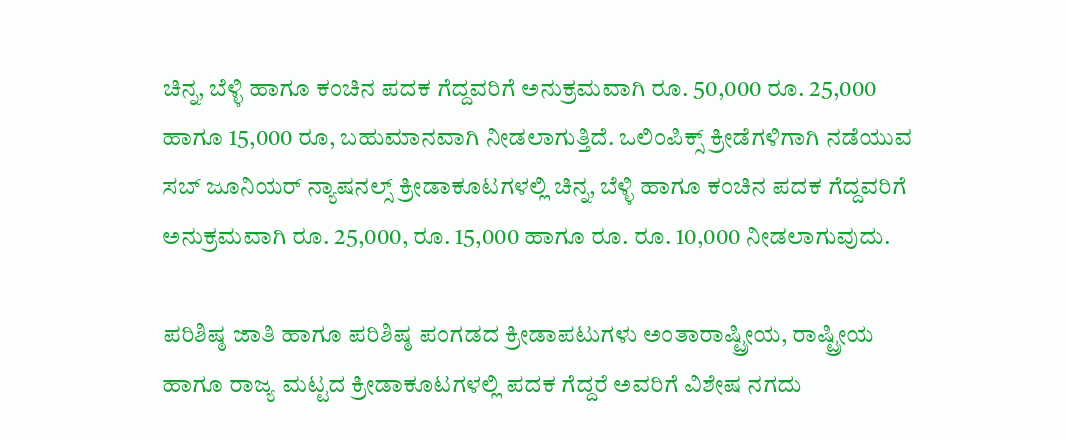ಚಿನ್ನ, ಬೆಳ್ಳಿ ಹಾಗೂ ಕಂಚಿನ ಪದಕ ಗೆದ್ದವರಿಗೆ ಅನುಕ್ರಮವಾಗಿ ರೂ. 50,000 ರೂ. 25,000 ಹಾಗೂ 15,000 ರೂ, ಬಹುಮಾನವಾಗಿ ನೀಡಲಾಗುತ್ತಿದೆ. ಒಲಿಂಪಿಕ್ಸ್‌ ಕ್ರೀಡೆಗಳಿಗಾಗಿ ನಡೆಯುವ ಸಬ್‌ ಜೂನಿಯರ್‌ ನ್ಯಾಷನಲ್ಸ್‌ ಕ್ರೀಡಾಕೂಟಗಳಲ್ಲಿ ಚಿನ್ನ, ಬೆಳ್ಳಿ ಹಾಗೂ ಕಂಚಿನ ಪದಕ ಗೆದ್ದವರಿಗೆ ಅನುಕ್ರಮವಾಗಿ ರೂ. 25,000, ರೂ. 15,000 ಹಾಗೂ ರೂ. ರೂ. 10,000 ನೀಡಲಾಗುವುದು.

ಪರಿಶಿಷ್ಠ ಜಾತಿ ಹಾಗೂ ಪರಿಶಿಷ್ಠ ಪಂಗಡದ ಕ್ರೀಡಾಪಟುಗಳು ಅಂತಾರಾಷ್ಟ್ರೀಯ, ರಾಷ್ಟ್ರೀಯ ಹಾಗೂ ರಾಜ್ಯ ಮಟ್ಟದ ಕ್ರೀಡಾಕೂಟಗಳಲ್ಲಿ ಪದಕ ಗೆದ್ದರೆ ಅವರಿಗೆ ವಿಶೇಷ ನಗದು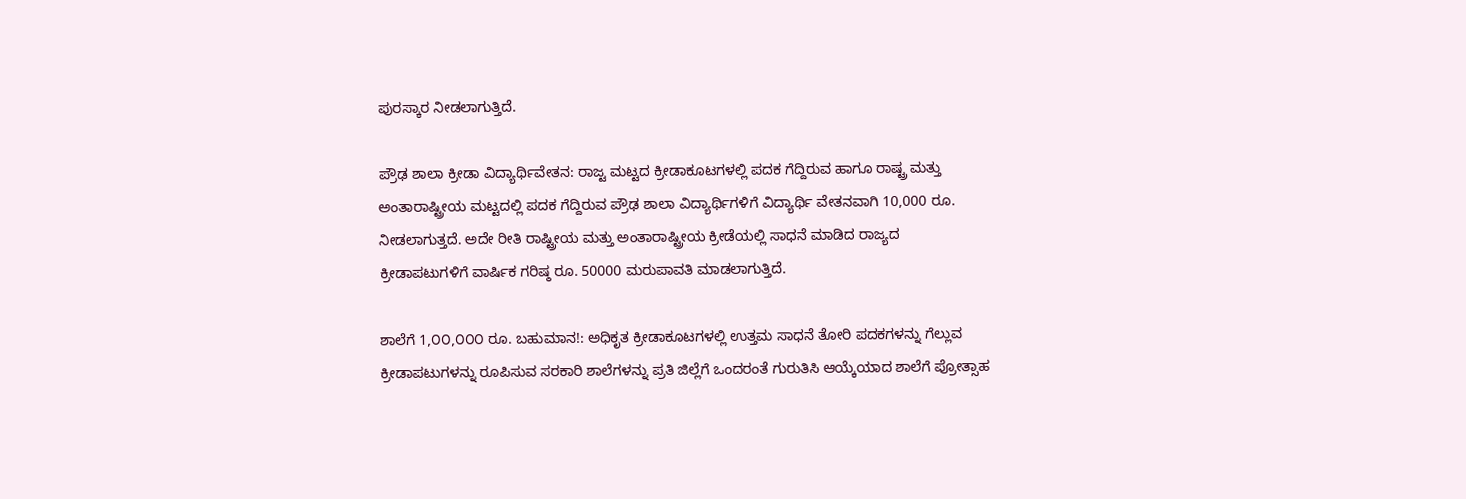ಪುರಸ್ಕಾರ ನೀಡಲಾಗುತ್ತಿದೆ.

ಪ್ರೌಢ ಶಾಲಾ ಕ್ರೀಡಾ ವಿದ್ಯಾರ್ಥಿವೇತನ: ರಾಜ್ಟ ಮಟ್ಟದ ಕ್ರೀಡಾಕೂಟಗಳಲ್ಲಿ ಪದಕ ಗೆದ್ದಿರುವ ಹಾಗೂ ರಾಷ್ಟ್ರ ಮತ್ತು ಅಂತಾರಾಷ್ಟ್ರೀಯ ಮಟ್ಟದಲ್ಲಿ ಪದಕ ಗೆದ್ದಿರುವ ಪ್ರೌಢ ಶಾಲಾ ವಿದ್ಯಾರ್ಥಿಗಳಿಗೆ ವಿದ್ಯಾರ್ಥಿ ವೇತನವಾಗಿ 10,000 ರೂ. ನೀಡಲಾಗುತ್ತದೆ. ಅದೇ ರೀತಿ ರಾಷ್ಟ್ರೀಯ ಮತ್ತು ಅಂತಾರಾಷ್ಟ್ರೀಯ ಕ್ರೀಡೆಯಲ್ಲಿ ಸಾಧನೆ ಮಾಡಿದ ರಾಜ್ಯದ ಕ್ರೀಡಾಪಟುಗಳಿಗೆ ವಾರ್ಷಿಕ ಗರಿಷ್ಠ ರೂ. 50000 ಮರುಪಾವತಿ ಮಾಡಲಾಗುತ್ತಿದೆ.

ಶಾಲೆಗೆ 1,೦೦,೦೦೦ ರೂ. ಬಹುಮಾನ!: ಅಧಿಕೃತ ಕ್ರೀಡಾಕೂಟಗಳಲ್ಲಿ ಉತ್ತಮ ಸಾಧನೆ ತೋರಿ ಪದಕಗಳನ್ನು ಗೆಲ್ಲುವ ಕ್ರೀಡಾಪಟುಗಳನ್ನು ರೂಪಿಸುವ ಸರಕಾರಿ ಶಾಲೆಗಳನ್ನು ಪ್ರತಿ ಜಿಲ್ಲೆಗೆ ಒಂದರಂತೆ ಗುರುತಿಸಿ ಆಯ್ಕೆಯಾದ ಶಾಲೆಗೆ ಪ್ರೋತ್ಸಾಹ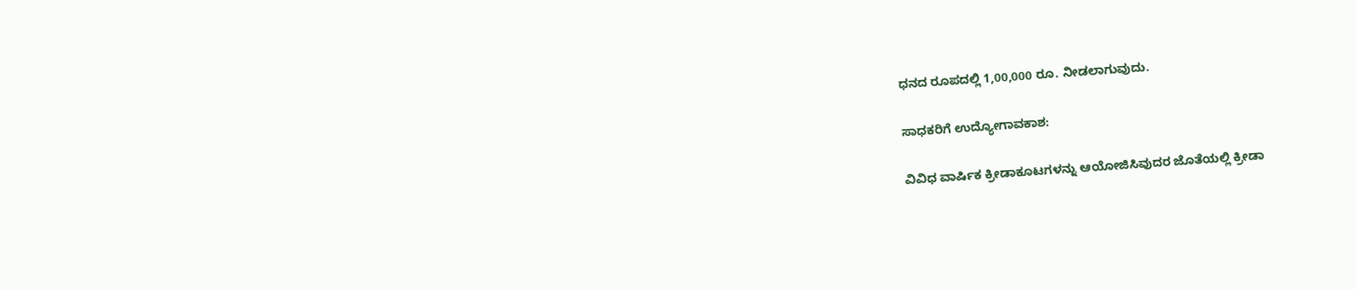ಧನದ ರೂಪದಲ್ಲಿ 1,00,000 ರೂ. ನೀಡಲಾಗುವುದು.

ಸಾಧಕರಿಗೆ ಉದ್ಯೋಗಾವಕಾಶ:

ವಿವಿಧ ವಾರ್ಷಿಕ ಕ್ರೀಡಾಕೂಟಗಳನ್ನು ಆಯೋಜಿಸಿವುದರ ಜೊತೆಯಲ್ಲಿ ಕ್ರೀಡಾ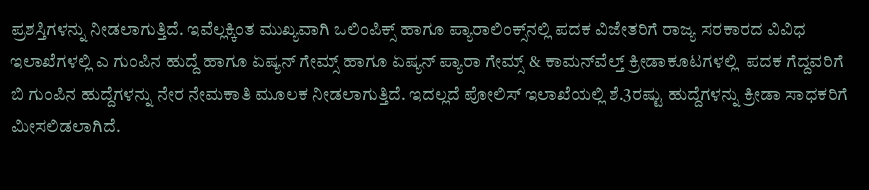ಪ್ರಶಸ್ತಿಗಳನ್ನು ನೀಡಲಾಗುತ್ತಿದೆ. ಇವೆಲ್ಲಕ್ಕಿಂತ ಮುಖ್ಯವಾಗಿ ಒಲಿಂಪಿಕ್ಸ್‌ ಹಾಗೂ ಪ್ಯಾರಾಲಿಂಕ್ಸ್‌ನಲ್ಲಿ ಪದಕ ವಿಜೇತರಿಗೆ ರಾಜ್ಯ ಸರಕಾರದ ವಿವಿಧ ಇಲಾಖೆಗಳಲ್ಲಿ ಎ ಗುಂಪಿನ ಹುದ್ದೆ ಹಾಗೂ ಏಷ್ಯನ್‌ ಗೇಮ್ಸ್‌ ಹಾಗೂ ಏಷ್ಯನ್‌ ಪ್ಯಾರಾ ಗೇಮ್ಸ್‌ & ಕಾಮನ್‌ವೆಲ್ತ್‌ ಕ್ರೀಡಾಕೂಟಗಳಲ್ಲಿ  ಪದಕ ಗೆದ್ದವರಿಗೆ ಬಿ ಗುಂಪಿನ ಹುದ್ದೆಗಳನ್ನು ನೇರ ನೇಮಕಾತಿ ಮೂಲಕ ನೀಡಲಾಗುತ್ತಿದೆ. ಇದಲ್ಲದೆ ಪೋಲಿಸ್‌ ಇಲಾಖೆಯಲ್ಲಿ ಶೆ.3ರಷ್ಟು ಹುದ್ದೆಗಳನ್ನು ಕ್ರೀಡಾ ಸಾಧಕರಿಗೆ ಮೀಸಲಿಡಲಾಗಿದೆ.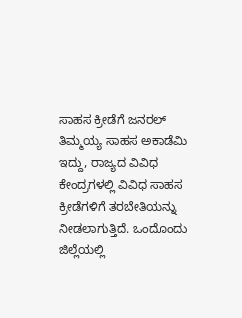ಸಾಹಸ ಕ್ರೀಡೆಗೆ ಜನರಲ್‌ ತಿಮ್ಮಯ್ಯ ಸಾಹಸ ಅಕಾಡೆಮಿ ಇದ್ದು, ರಾಜ್ಯದ ವಿವಿಧ ಕೇಂದ್ರಗಳಲ್ಲಿ ವಿವಿಧ ಸಾಹಸ ಕ್ರೀಡೆಗಳಿಗೆ ತರಬೇತಿಯನ್ನು ನೀಡಲಾಗುತ್ತಿದೆ. ಒಂದೊಂದು ಜಿಲ್ಲೆಯಲ್ಲಿ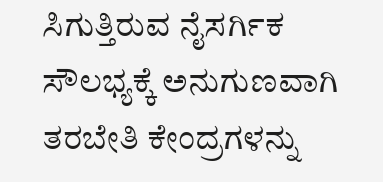ಸಿಗುತ್ತಿರುವ ನೈಸರ್ಗಿಕ ಸೌಲಭ್ಯಕ್ಕೆ ಅನುಗುಣವಾಗಿ ತರಬೇತಿ ಕೇಂದ್ರಗಳನ್ನು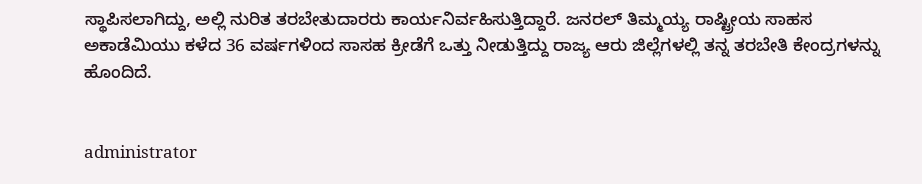ಸ್ಥಾಪಿಸಲಾಗಿದ್ದು, ಅಲ್ಲಿ ನುರಿತ ತರಬೇತುದಾರರು ಕಾರ್ಯನಿರ್ವಹಿಸುತ್ತಿದ್ದಾರೆ. ಜನರಲ್‌ ತಿಮ್ಮಯ್ಯ ರಾಷ್ಟ್ರೀಯ ಸಾಹಸ ಅಕಾಡೆಮಿಯು ಕಳೆದ 36 ವರ್ಷಗಳಿಂದ ಸಾಸಹ ಕ್ರೀಡೆಗೆ ಒತ್ತು ನೀಡುತ್ತಿದ್ದು ರಾಜ್ಯ ಆರು ಜಿಲ್ಲೆಗಳಲ್ಲಿ ತನ್ನ ತರಬೇತಿ ಕೇಂದ್ರಗಳನ್ನು ಹೊಂದಿದೆ.


administrator